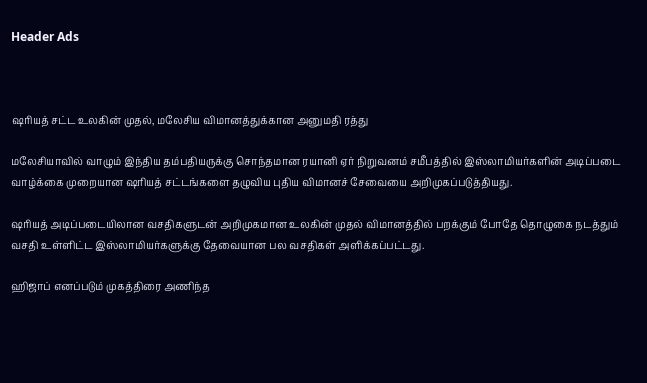Header Ads



ஷரியத் சட்ட உலகின் முதல், மலேசிய விமானத்துக்கான அனுமதி ரத்து

மலேசியாவில் வாழும் இந்திய தம்பதியருக்கு சொந்தமான ரயானி ஏர் நிறுவனம் சமீபத்தில் இஸ்லாமியர்களின் அடிப்படை வாழ்க்கை முறையான ஷரியத் சட்டங்களை தழுவிய புதிய விமானச் சேவையை அறிமுகப்படுத்தியது.

ஷரியத் அடிப்படையிலான வசதிகளுடன் அறிமுகமான உலகின் முதல் விமானத்தில் பறக்கும் போதே தொழுகை நடத்தும் வசதி உள்ளிட்ட இஸ்லாமியர்களுக்கு தேவையான பல வசதிகள் அளிக்கப்பட்டது.

ஹிஜாப் எனப்படும் முகத்திரை அணிந்த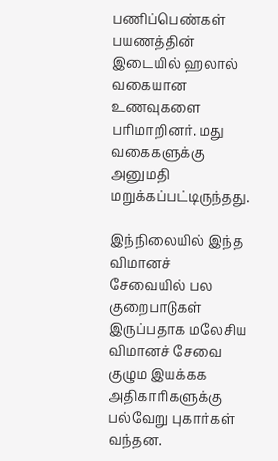பணிப்பெண்கள் பயணத்தின் இடையில் ஹலால் வகையான உணவுகளை பரிமாறினர். மது வகைகளுக்கு அனுமதி மறுக்கப்பட்டிருந்தது.

இந்நிலையில் இந்த விமானச் சேவையில் பல குறைபாடுகள் இருப்பதாக மலேசிய விமானச் சேவை குழும இயக்கக அதிகாரிகளுக்கு பல்வேறு புகார்கள் வந்தன.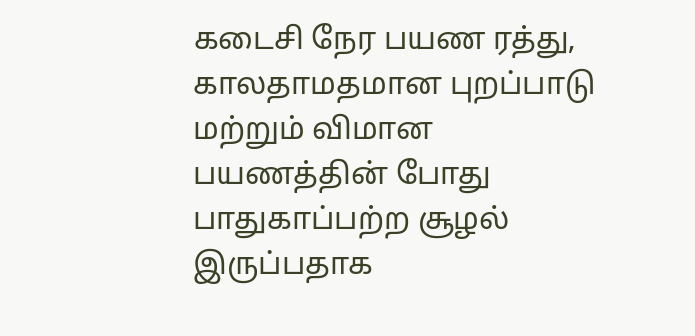கடைசி நேர பயண ரத்து, காலதாமதமான புறப்பாடு மற்றும் விமான பயணத்தின் போது பாதுகாப்பற்ற சூழல் இருப்பதாக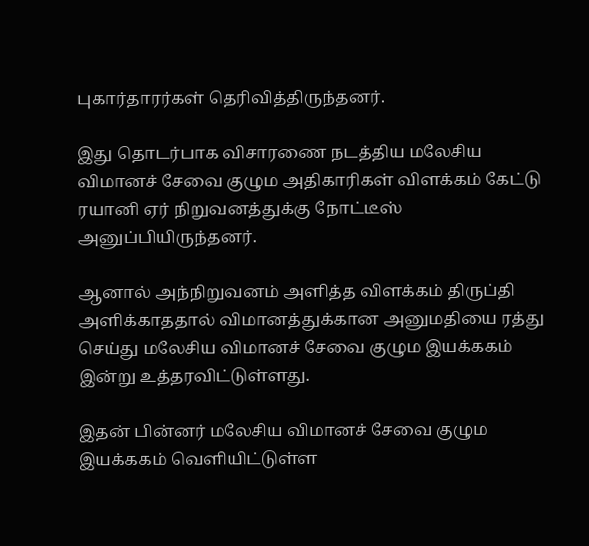புகார்தாரர்கள் தெரிவித்திருந்தனர்.

இது தொடர்பாக விசாரணை நடத்திய மலேசிய விமானச் சேவை குழும அதிகாரிகள் விளக்கம் கேட்டு ரயானி ஏர் நிறுவனத்துக்கு நோட்டீஸ் அனுப்பியிருந்தனர்.

ஆனால் அந்நிறுவனம் அளித்த விளக்கம் திருப்தி அளிக்காததால் விமானத்துக்கான அனுமதியை ரத்து செய்து மலேசிய விமானச் சேவை குழும இயக்ககம் இன்று உத்தரவிட்டுள்ளது.

இதன் பின்னர் மலேசிய விமானச் சேவை குழும இயக்ககம் வெளியிட்டுள்ள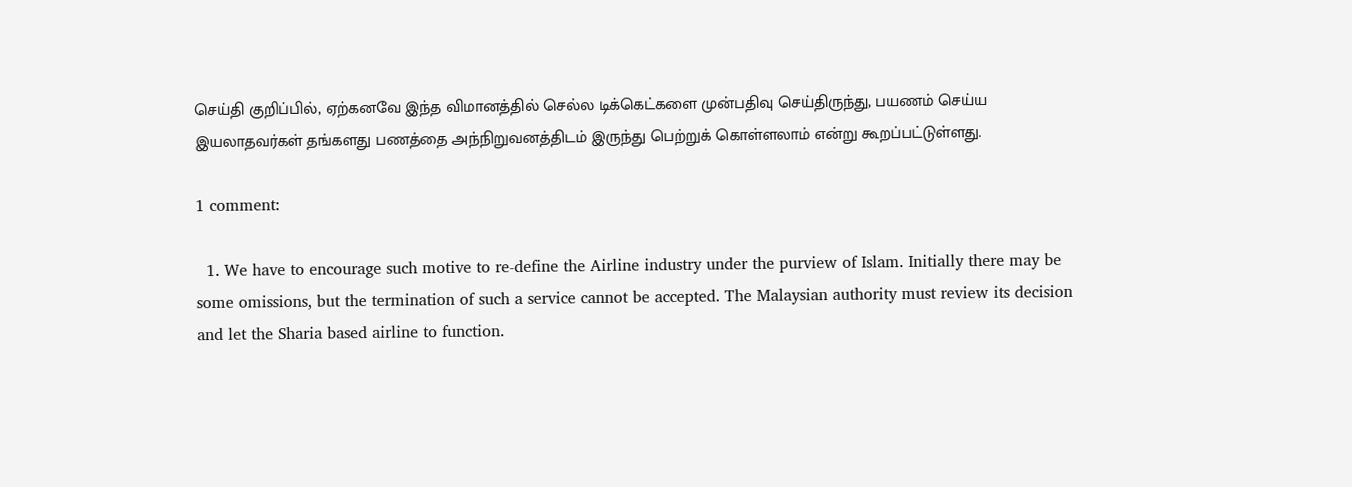செய்தி குறிப்பில், ஏற்கனவே இந்த விமானத்தில் செல்ல டிக்கெட்களை முன்பதிவு செய்திருந்து, பயணம் செய்ய இயலாதவர்கள் தங்களது பணத்தை அந்நிறுவனத்திடம் இருந்து பெற்றுக் கொள்ளலாம் என்று கூறப்பட்டுள்ளது.

1 comment:

  1. We have to encourage such motive to re-define the Airline industry under the purview of Islam. Initially there may be some omissions, but the termination of such a service cannot be accepted. The Malaysian authority must review its decision and let the Sharia based airline to function.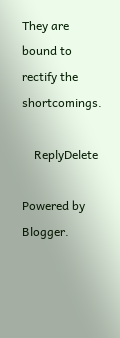They are bound to rectify the shortcomings.

    ReplyDelete

Powered by Blogger.